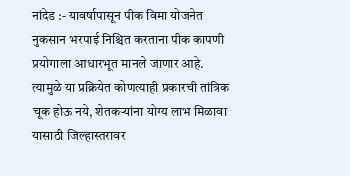नांदेड :- यावर्षापासून पीक विमा योजनेत नुकसान भरपाई निश्चित करताना पीक कापणी प्रयोगाला आधारभूत मानले जाणार आहे. त्यामुळे या प्रक्रियेत कोणत्याही प्रकारची तांत्रिक चूक होऊ नये, शेतकऱ्यांना योग्य लाभ मिळावा यासाठी जिल्हास्तरावर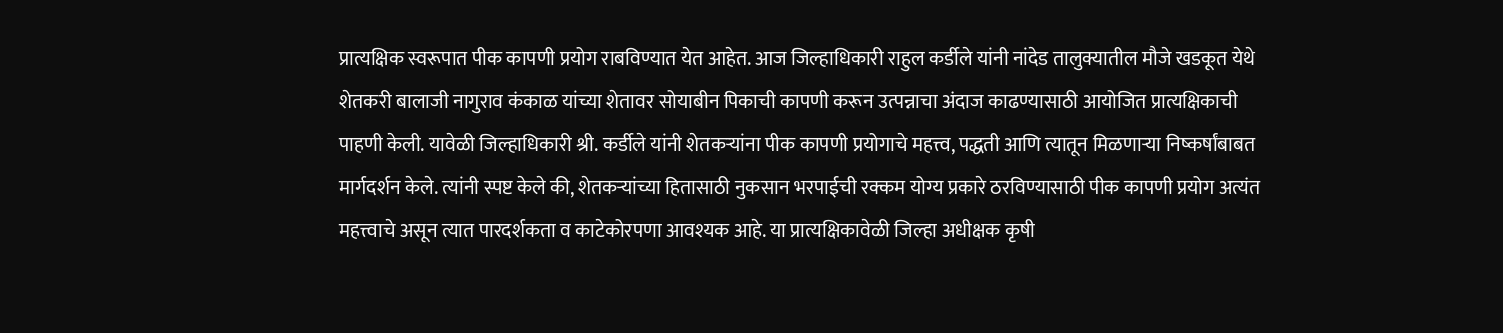प्रात्यक्षिक स्वरूपात पीक कापणी प्रयोग राबविण्यात येत आहेत. आज जिल्हाधिकारी राहुल कर्डीले यांनी नांदेड तालुक्यातील मौजे खडकूत येथे शेतकरी बालाजी नागुराव कंकाळ यांच्या शेतावर सोयाबीन पिकाची कापणी करून उत्पन्नाचा अंदाज काढण्यासाठी आयोजित प्रात्यक्षिकाची पाहणी केली. यावेळी जिल्हाधिकारी श्री. कर्डीले यांनी शेतकऱ्यांना पीक कापणी प्रयोगाचे महत्त्व, पद्धती आणि त्यातून मिळणाऱ्या निष्कर्षांबाबत मार्गदर्शन केले. त्यांनी स्पष्ट केले की, शेतकऱ्यांच्या हितासाठी नुकसान भरपाईची रक्कम योग्य प्रकारे ठरविण्यासाठी पीक कापणी प्रयोग अत्यंत महत्त्वाचे असून त्यात पारदर्शकता व काटेकोरपणा आवश्यक आहे. या प्रात्यक्षिकावेळी जिल्हा अधीक्षक कृषी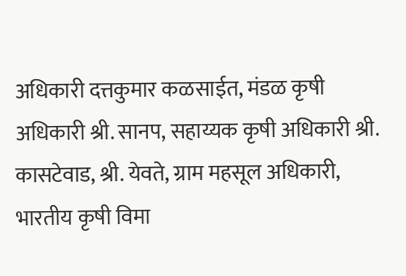अधिकारी दत्तकुमार कळसाईत, मंडळ कृषी अधिकारी श्री. सानप, सहाय्यक कृषी अधिकारी श्री. कासटेवाड, श्री. येवते, ग्राम महसूल अधिकारी, भारतीय कृषी विमा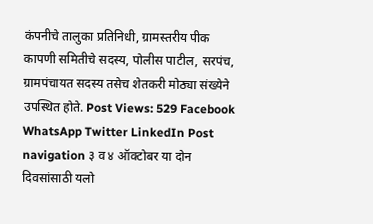कंपनीचे तालुका प्रतिनिधी, ग्रामस्तरीय पीक कापणी समितीचे सदस्य, पोलीस पाटील, सरपंच, ग्रामपंचायत सदस्य तसेच शेतकरी मोठ्या संख्येने उपस्थित होते. Post Views: 529 Facebook WhatsApp Twitter LinkedIn Post navigation ३ व ४ ऑक्टोबर या दोन दिवसांसाठी यलो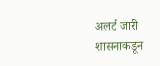अलर्ट जारी शासनाकडून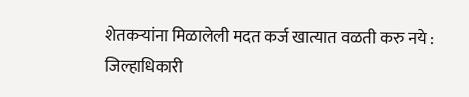शेतकऱ्यांना मिळालेली मदत कर्ज खात्यात वळती करु नये : जिल्हाधिकारी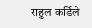राहुल कर्डिले